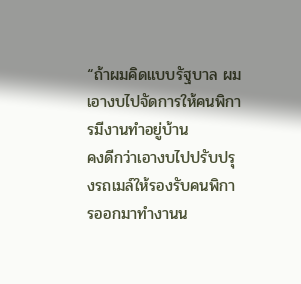“ถ้าผมคิดแบบรัฐบาล ผมเอางบไปจัดการให้คนพิการมีงานทำอยู่บ้าน
คงดีกว่าเอางบไปปรับปรุงรถเมล์ให้รองรับคนพิการออกมาทำงานน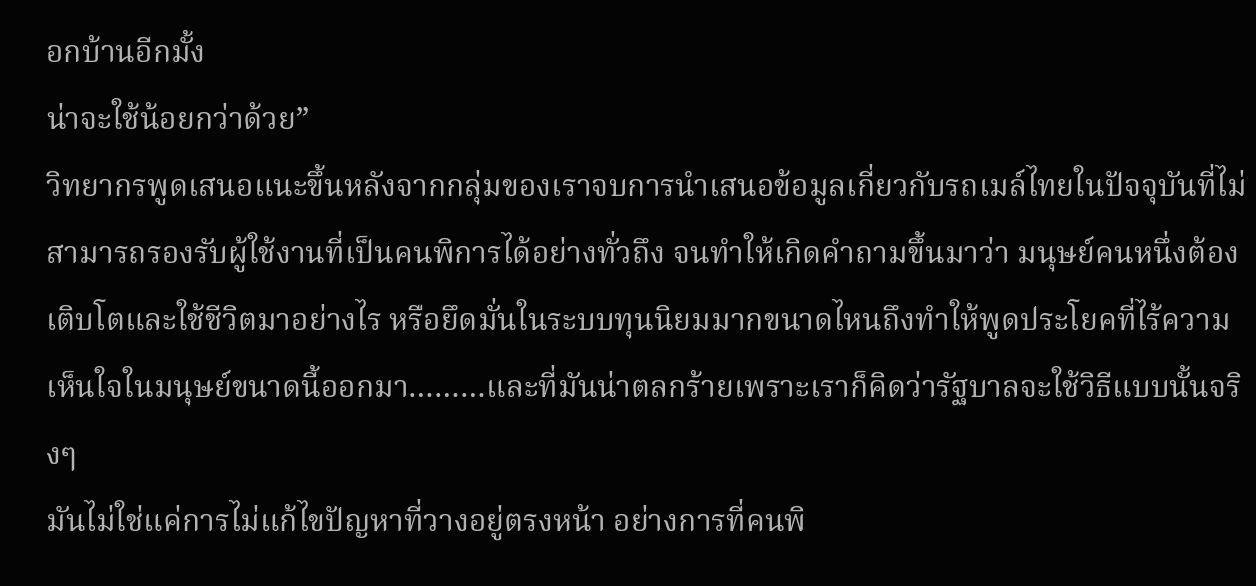อกบ้านอีกมั้ง
น่าจะใช้น้อยกว่าด้วย”
วิทยากรพูดเสนอแนะขึ้นหลังจากกลุ่มของเราจบการนำเสนอข้อมูลเกี่ยวกับรถเมล์ไทยในปัจจุบันที่ไม่สามารถรองรับผู้ใช้งานที่เป็นคนพิการได้อย่างทั่วถึง จนทำให้เกิดคำถามขึ้นมาว่า มนุษย์คนหนึ่งต้องเติบโตและใช้ชีวิตมาอย่างไร หรือยึดมั่นในระบบทุนนิยมมากขนาดไหนถึงทำให้พูดประโยคที่ไร้ความเห็นใจในมนุษย์ขนาดนี้ออกมา………และที่มันน่าตลกร้ายเพราะเราก็คิดว่ารัฐบาลจะใช้วิธีแบบนั้นจริงๆ
มันไม่ใช่แค่การไม่แก้ไขปัญหาที่วางอยู่ตรงหน้า อย่างการที่คนพิ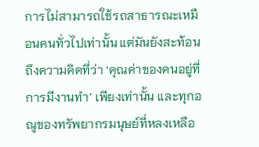การไม่สามารถใช้รถสาธารณะเหมือนคนทั่วไปเท่านั้น แต่มันยังสะท้อนถึงความคิดที่ว่า ‘คุณค่าของคนอยู่ที่การมีงานทำ’ เพียงเท่านั้น และทุกอณูของทรัพยากรมนุษย์ที่หลงเหลือ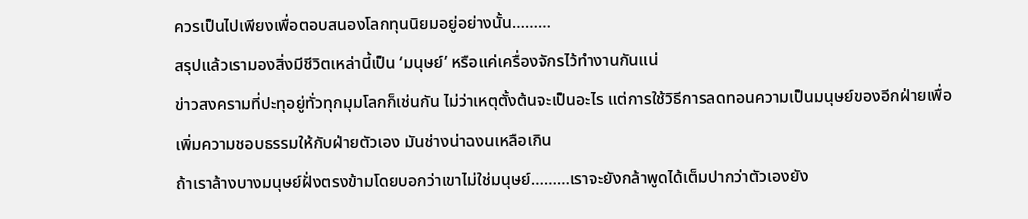ควรเป็นไปเพียงเพื่อตอบสนองโลกทุนนิยมอยู่อย่างนั้น………
สรุปแล้วเรามองสิ่งมีชีวิตเหล่านี้เป็น ‘มนุษย์’ หรือแค่เครื่องจักรไว้ทำงานกันแน่
ข่าวสงครามที่ปะทุอยู่ทั่วทุกมุมโลกก็เช่นกัน ไม่ว่าเหตุตั้งต้นจะเป็นอะไร แต่การใช้วิธีการลดทอนความเป็นมนุษย์ของอีกฝ่ายเพื่อเพิ่มความชอบธรรมให้กับฝ่ายตัวเอง มันช่างน่าฉงนเหลือเกิน
ถ้าเราล้างบางมนุษย์ฝั่งตรงข้ามโดยบอกว่าเขาไม่ใช่มนุษย์………เราจะยังกล้าพูดได้เต็มปากว่าตัวเองยัง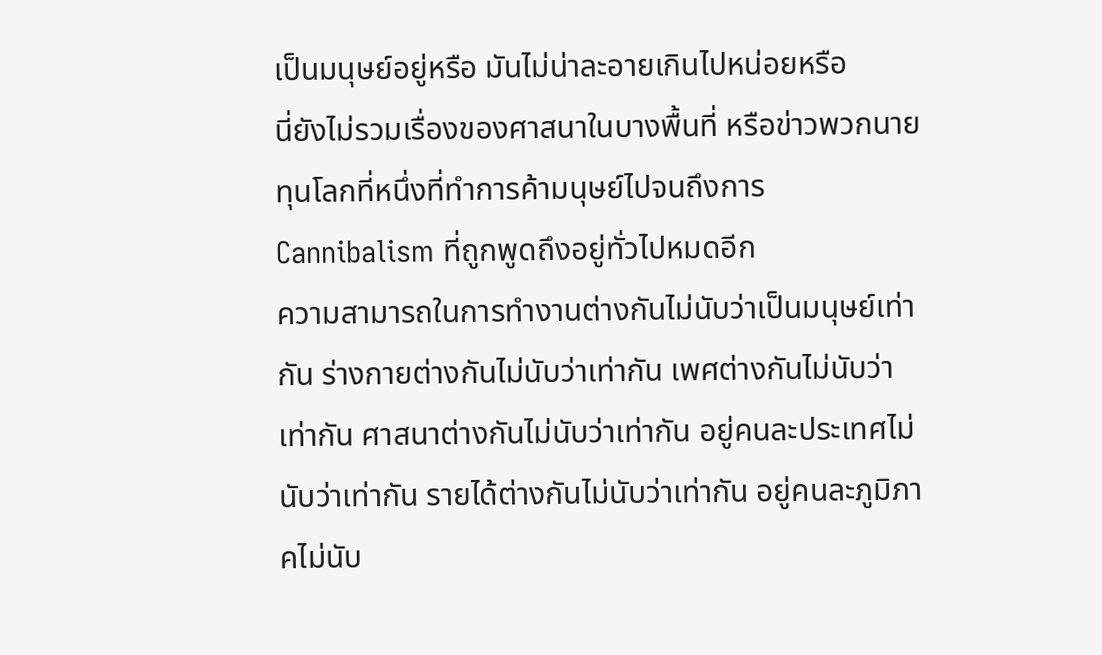เป็นมนุษย์อยู่หรือ มันไม่น่าละอายเกินไปหน่อยหรือ
นี่ยังไม่รวมเรื่องของศาสนาในบางพื้นที่ หรือข่าวพวกนายทุนโลกที่หนึ่งที่ทำการค้ามนุษย์ไปจนถึงการ Cannibalism ที่ถูกพูดถึงอยู่ทั่วไปหมดอีก
ความสามารถในการทำงานต่างกันไม่นับว่าเป็นมนุษย์เท่ากัน ร่างกายต่างกันไม่นับว่าเท่ากัน เพศต่างกันไม่นับว่าเท่ากัน ศาสนาต่างกันไม่นับว่าเท่ากัน อยู่คนละประเทศไม่นับว่าเท่ากัน รายได้ต่างกันไม่นับว่าเท่ากัน อยู่คนละภูมิภาคไม่นับ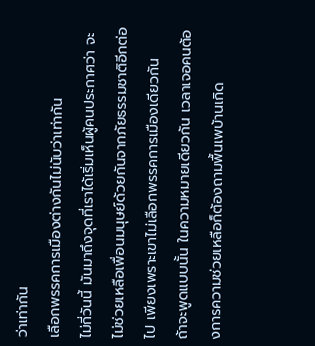ว่าเท่ากัน
เลือกพรรคการเมืองต่างกันไม่นับว่าเท่ากัน
ไม่กี่วันนี้ มันมาถึงจุดที่เราได้เริ่มเห็นผู้คนประกาศว่า จะไม่ช่วยเหลือเพื่อนมนุษย์ด้วยกันจากภัยธรรมชาติอีกต่อไป เพียงเพราะเขาไม่เลือกพรรคการเมืองเดียวกัน
ถ้าจะพูดแบบนั้น ในความหมายเดียวกัน เวลาเจอคนต้องการความช่วยเหลือก็ต้องถามพื้นเพบ้านเกิด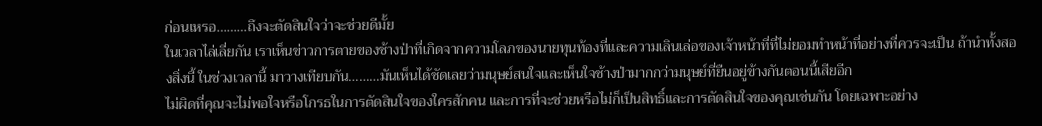ก่อนเหรอ………ถึงจะตัดสินใจว่าจะช่วยดีมั้ย
ในเวลาไล่เลี่ยกัน เราเห็นข่าวการตายของช้างป่าที่เกิดจากความโลภของนายทุนท้องที่และความเลินเล่อของเจ้าหน้าที่ที่ไม่ยอมทำหน้าที่อย่างที่ควรจะเป็น ถ้านำทั้งสองสิ่งนี้ ในช่วงเวลานี้ มาวางเทียบกัน………มันเห็นได้ชัดเลยว่ามนุษย์สนใจและเห็นใจช้างป่ามากกว่ามนุษย์ที่ยืนอยู่ข้างกันตอนนี้เสียอีก
ไม่ผิดที่คุณจะไม่พอใจหรือโกรธในการตัดสินใจของใครสักคน และการที่จะช่วยหรือไม่ก็เป็นสิทธิ์และการตัดสินใจของคุณเช่นกัน โดยเฉพาะอย่าง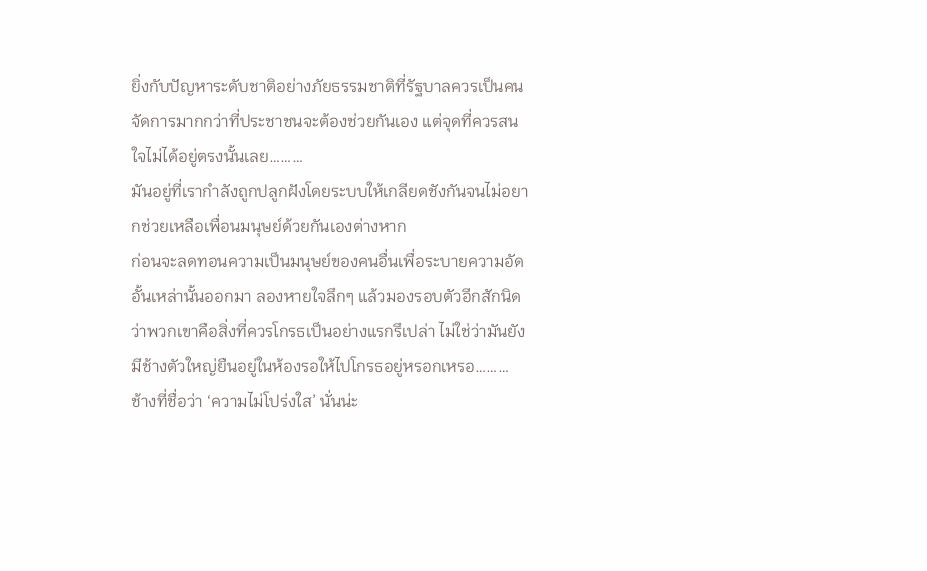ยิ่งกับปัญหาระดับชาติอย่างภัยธรรมชาติที่รัฐบาลควรเป็นคนจัดการมากกว่าที่ประชาชนจะต้องช่วยกันเอง แต่จุดที่ควรสนใจไม่ได้อยู่ตรงนั้นเลย………
มันอยู่ที่เรากำลังถูกปลูกฝังโดยระบบให้เกลียดชังกันจนไม่อยากช่วยเหลือเพื่อนมนุษย์ด้วยกันเองต่างหาก
ก่อนจะลดทอนความเป็นมนุษย์ของคนอื่นเพื่อระบายความอัดอั้นเหล่านั้นออกมา ลองหายใจลึกๆ แล้วมองรอบตัวอีกสักนิด ว่าพวกเขาคือสิ่งที่ควรโกรธเป็นอย่างแรกรึเปล่า ไม่ใช่ว่ามันยังมีช้างตัวใหญ่ยืนอยู่ในห้องรอให้ไปโกรธอยู่หรอกเหรอ………
ช้างที่ชื่อว่า ‘ความไม่โปร่งใส’ นั่นน่ะ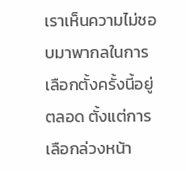เราเห็นความไม่ชอบมาพากลในการเลือกตั้งครั้งนี้อยู่ตลอด ตั้งแต่การเลือกล่วงหน้า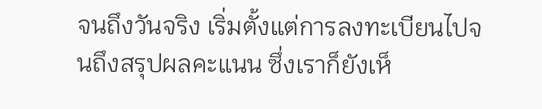จนถึงวันจริง เริ่มตั้งแต่การลงทะเบียนไปจนถึงสรุปผลคะแนน ซึ่งเราก็ยังเห็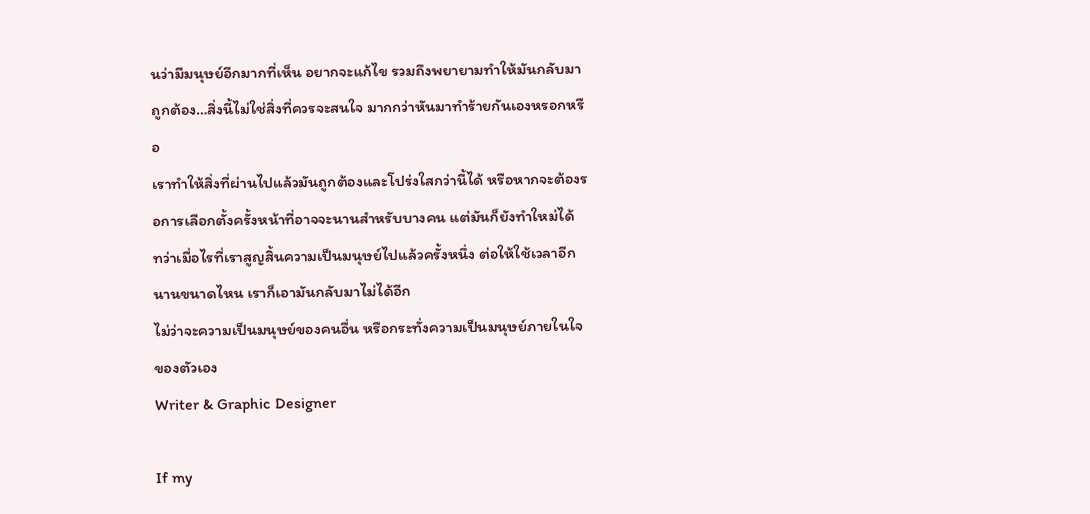นว่ามีมนุษย์อีกมากที่เห็น อยากจะแก้ไข รวมถึงพยายามทำให้มันกลับมาถูกต้อง…สิ่งนี้ไม่ใช่สิ่งที่ควรจะสนใจ มากกว่าหันมาทำร้ายกันเองหรอกหรือ
เราทำให้สิ่งที่ผ่านไปแล้วมันถูกต้องและโปร่งใสกว่านี้ได้ หรือหากจะต้องรอการเลือกตั้งครั้งหน้าที่อาจจะนานสำหรับบางคน แต่มันก็ยังทำใหม่ได้
ทว่าเมื่อไรที่เราสูญสิ้นความเป็นมนุษย์ไปแล้วครั้งหนึ่ง ต่อให้ใช้เวลาอีกนานขนาดไหน เราก็เอามันกลับมาไม่ได้อีก
ไม่ว่าจะความเป็นมนุษย์ของคนอื่น หรือกระทั่งความเป็นมนุษย์ภายในใจของตัวเอง
Writer & Graphic Designer

If my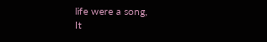life were a song,
It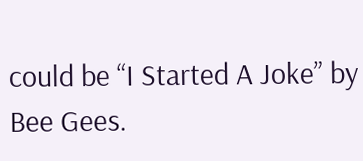could be “I Started A Joke” by Bee Gees.